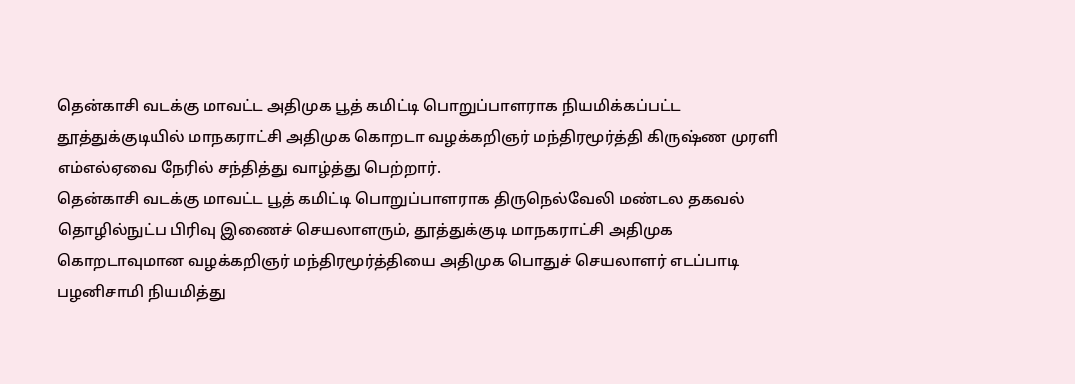தென்காசி வடக்கு மாவட்ட அதிமுக பூத் கமிட்டி பொறுப்பாளராக நியமிக்கப்பட்ட தூத்துக்குடியில் மாநகராட்சி அதிமுக கொறடா வழக்கறிஞர் மந்திரமூர்த்தி கிருஷ்ண முரளி எம்எல்ஏவை நேரில் சந்தித்து வாழ்த்து பெற்றார்.
தென்காசி வடக்கு மாவட்ட பூத் கமிட்டி பொறுப்பாளராக திருநெல்வேலி மண்டல தகவல் தொழில்நுட்ப பிரிவு இணைச் செயலாளரும், தூத்துக்குடி மாநகராட்சி அதிமுக கொறடாவுமான வழக்கறிஞர் மந்திரமூர்த்தியை அதிமுக பொதுச் செயலாளர் எடப்பாடி பழனிசாமி நியமித்து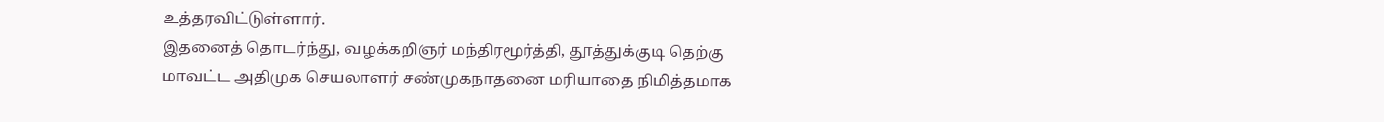உத்தரவிட்டுள்ளார்.
இதனைத் தொடர்ந்து, வழக்கறிஞர் மந்திரமூர்த்தி, தூத்துக்குடி தெற்கு மாவட்ட அதிமுக செயலாளர் சண்முகநாதனை மரியாதை நிமித்தமாக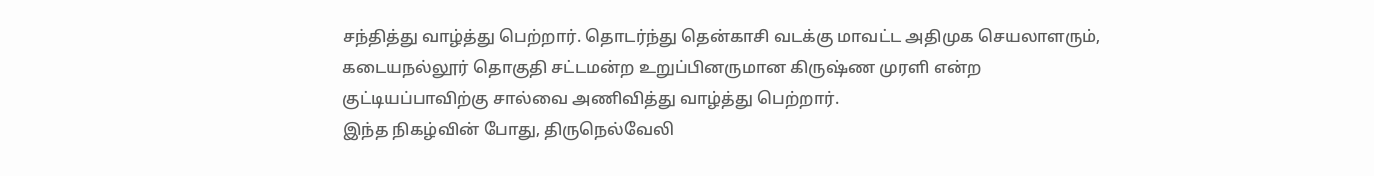சந்தித்து வாழ்த்து பெற்றார். தொடர்ந்து தென்காசி வடக்கு மாவட்ட அதிமுக செயலாளரும், கடையநல்லூர் தொகுதி சட்டமன்ற உறுப்பினருமான கிருஷ்ண முரளி என்ற குட்டியப்பாவிற்கு சால்வை அணிவித்து வாழ்த்து பெற்றார்.
இந்த நிகழ்வின் போது, திருநெல்வேலி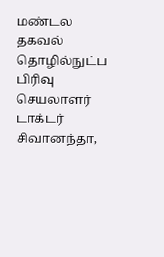மண்டல தகவல் தொழில்நுட்ப பிரிவு செயலாளர் டாக்டர் சிவானந்தா,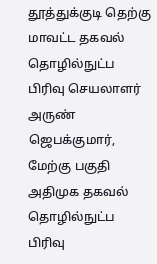தூத்துக்குடி தெற்கு மாவட்ட தகவல் தொழில்நுட்ப பிரிவு செயலாளர் அருண் ஜெபக்குமார், மேற்கு பகுதி அதிமுக தகவல் தொழில்நுட்ப பிரிவு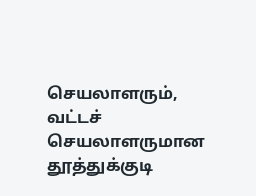செயலாளரும், வட்டச் செயலாளருமான தூத்துக்குடி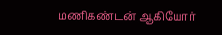மணிகண்டன் ஆகியோர்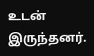உடன் இருந்தனர்.